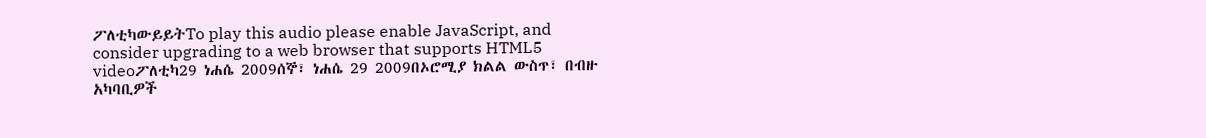ፖለቲካውይይትTo play this audio please enable JavaScript, and consider upgrading to a web browser that supports HTML5 videoፖለቲካ29 ነሐሴ 2009ሰኞ፣ ነሐሴ 29 2009በኦሮሚያ ክልል ውስጥ፣ በብዙ አካባቢዎች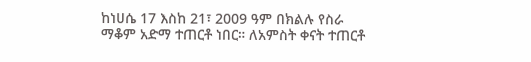ከነሀሴ 17 እስከ 21፣ 2009 ዓም በክልሉ የስራ ማቆም አድማ ተጠርቶ ነበር። ለአምስት ቀናት ተጠርቶ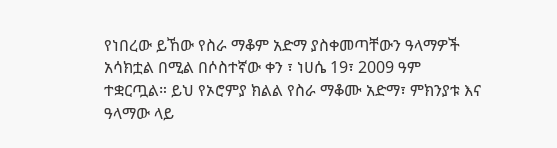የነበረው ይኸው የስራ ማቆም አድማ ያስቀመጣቸውን ዓላማዎች አሳክቷል በሚል በሶስተኛው ቀን ፣ ነሀሴ 19፣ 2009 ዓም ተቋርጧል። ይህ የኦሮምያ ክልል የስራ ማቆሙ አድማ፣ ምክንያቱ እና ዓላማው ላይ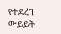የተደረገ ውይይት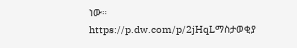ነው። https://p.dw.com/p/2jHqLማስታወቂያ